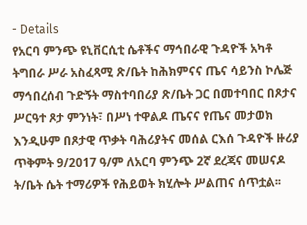- Details
የአርባ ምንጭ ዩኒቨርሲቲ ሴቶችና ማኅበራዊ ጉዳዮች አካቶ ትግበራ ሥራ አስፈጻሚ ጽ/ቤት ከሕክምናና ጤና ሳይንስ ኮሌጅ ማኅበረሰብ ጉድኝት ማስተባበሪያ ጽ/ቤት ጋር በመተባበር በጾታና ሥርዓተ ጾታ ምንነት፣ በሥነ ተዋልዶ ጤናና የጤና መታወክ እንዲሁም በጾታዊ ጥቃት ባሕሪያትና መሰል ርእሰ ጉዳዮች ዙሪያ ጥቅምት 9/2017 ዓ/ም ለአርባ ምንጭ 2ኛ ደረጃና መሠናዶ ት/ቤት ሴት ተማሪዎች የሕይወት ክሂሎት ሥልጠና ሰጥቷል፡፡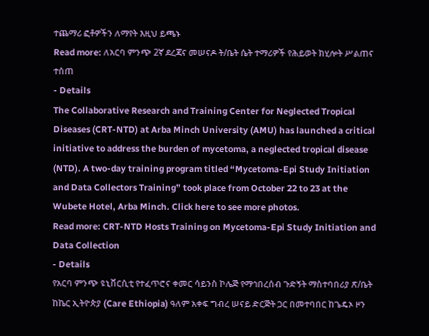ተጨማሪ ፎቶዎችን ለማየት እዚህ ይጫኑ
Read more: ለአርባ ምንጭ 2ኛ ደረጃና መሠናዶ ት/ቤት ሴት ተማሪዎች የሕይወት ክሂሎት ሥልጠና ተሰጠ
- Details
The Collaborative Research and Training Center for Neglected Tropical Diseases (CRT-NTD) at Arba Minch University (AMU) has launched a critical initiative to address the burden of mycetoma, a neglected tropical disease (NTD). A two-day training program titled “Mycetoma-Epi Study Initiation and Data Collectors Training” took place from October 22 to 23 at the Wubete Hotel, Arba Minch. Click here to see more photos.
Read more: CRT-NTD Hosts Training on Mycetoma-Epi Study Initiation and Data Collection
- Details
የአርባ ምንጭ ዩኒቨርሲቲ የተፈጥሮና ቀመር ሳይንስ ኮሌጅ የማኅበረሰብ ጉድኝት ማስተባበሪያ ጽ/ቤት ከኬር ኢትዮጵያ (Care Ethiopia) ዓለም አቀፍ ግብረ ሠናይ ድርጅት ጋር በመተባበር ከጌዴኦ ዞን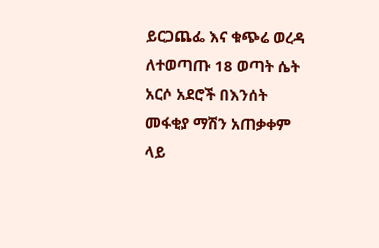ይርጋጨፌ እና ቁጭሬ ወረዳ ለተወጣጡ 18 ወጣት ሴት አርሶ አደሮች በእንሰት መፋቂያ ማሽን አጠቃቀም ላይ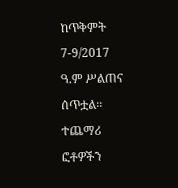ከጥቅምት 7-9/2017 ዓ.ም ሥልጠና ሰጥቷል፡፡ ተጨማሪ ፎቶዎችን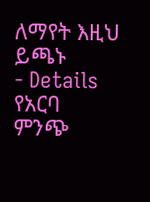ለማየት እዚህ ይጫኑ
- Details
የአርባ ምንጭ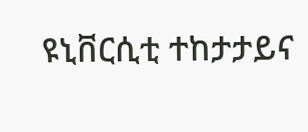ዩኒቨርሲቲ ተከታታይና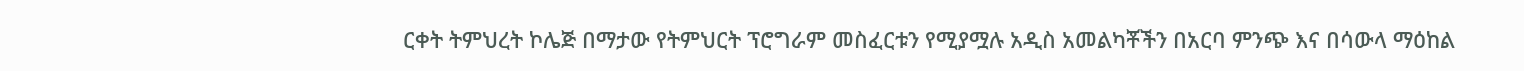ርቀት ትምህረት ኮሌጅ በማታው የትምህርት ፕሮግራም መስፈርቱን የሚያሟሉ አዲስ አመልካቾችን በአርባ ምንጭ እና በሳውላ ማዕከል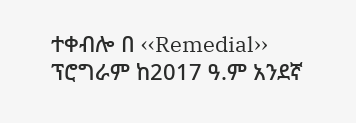ተቀብሎ በ ‹‹Remedial›› ፕሮግራም ከ2017 ዓ.ም አንደኛ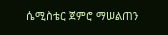ሴሚስቴር ጀምሮ ማሠልጠን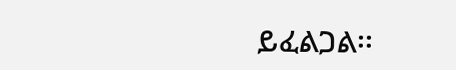ይፈልጋል፡፡